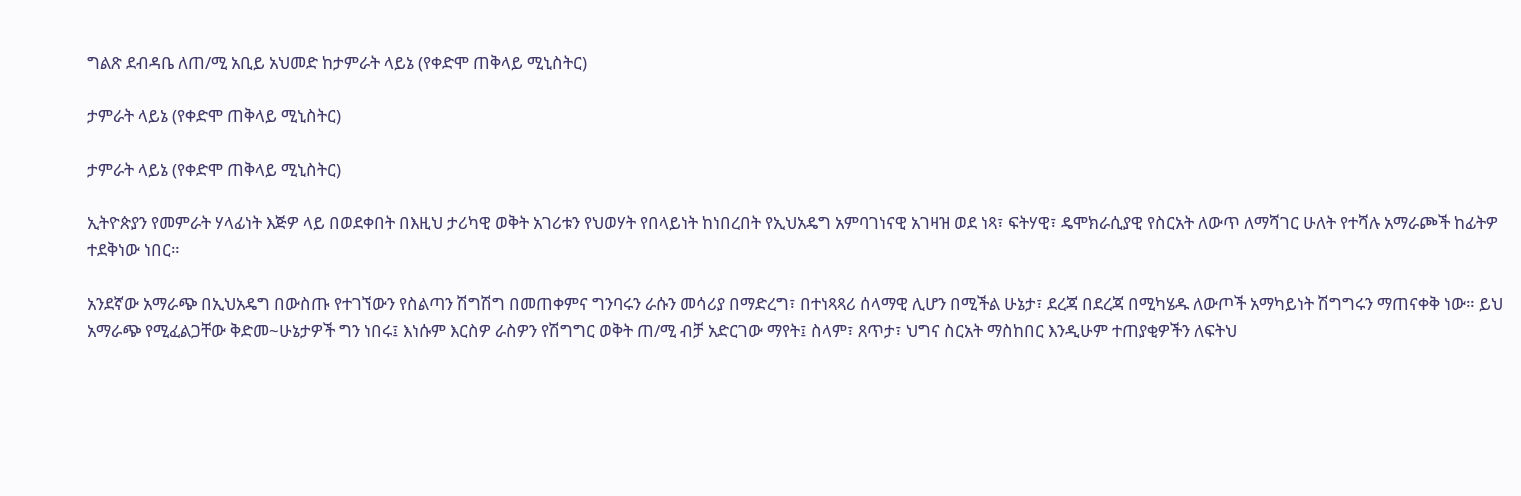ግልጽ ደብዳቤ ለጠ/ሚ አቢይ አህመድ ከታምራት ላይኔ (የቀድሞ ጠቅላይ ሚኒስትር)

ታምራት ላይኔ (የቀድሞ ጠቅላይ ሚኒስትር)

ታምራት ላይኔ (የቀድሞ ጠቅላይ ሚኒስትር)

ኢትዮጵያን የመምራት ሃላፊነት እጅዎ ላይ በወደቀበት በእዚህ ታሪካዊ ወቅት አገሪቱን የህወሃት የበላይነት ከነበረበት የኢህአዴግ አምባገነናዊ አገዛዝ ወደ ነጻ፣ ፍትሃዊ፣ ዴሞክራሲያዊ የስርአት ለውጥ ለማሻገር ሁለት የተሻሉ አማራጮች ከፊትዎ ተደቅነው ነበር።

አንደኛው አማራጭ በኢህአዴግ በውስጡ የተገኘውን የስልጣን ሽግሽግ በመጠቀምና ግንባሩን ራሱን መሳሪያ በማድረግ፣ በተነጻጻሪ ሰላማዊ ሊሆን በሚችል ሁኔታ፣ ደረጃ በደረጃ በሚካሄዱ ለውጦች አማካይነት ሽግግሩን ማጠናቀቅ ነው። ይህ አማራጭ የሚፈልጋቸው ቅድመ~ሁኔታዎች ግን ነበሩ፤ እነሱም እርስዎ ራስዎን የሽግግር ወቅት ጠ/ሚ ብቻ አድርገው ማየት፤ ስላም፣ ጸጥታ፣ ህግና ስርአት ማስከበር እንዲሁም ተጠያቂዎችን ለፍትህ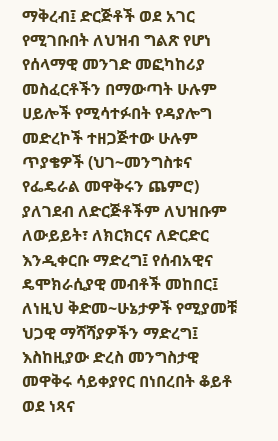ማቅረብ፤ ድርጅቶች ወደ አገር የሚገቡበት ለህዝብ ግልጽ የሆነ የሰላማዊ መንገድ መፎካከሪያ መስፈርቶችን በማውጣት ሁሉም ሀይሎች የሚሳተፉበት የዳያሎግ መድረኮች ተዘጋጅተው ሁሉም ጥያቄዎች (ህገ~መንግስቱና የፌዴራል መዋቅሩን ጨምሮ) ያለገደብ ለድርጅቶችም ለህዝቡም ለውይይት፣ ለክርክርና ለድርድር እንዲቀርቡ ማድረግ፤ የሰብአዊና ዴሞክራሲያዊ መብቶች መከበር፤ ለነዚህ ቅድመ~ሁኔታዎች የሚያመቹ ህጋዊ ማሻሻያዎችን ማድረግ፤ እስከዚያው ድረስ መንግስታዊ መዋቅሩ ሳይቀያየር በነበረበት ቆይቶ ወደ ነጻና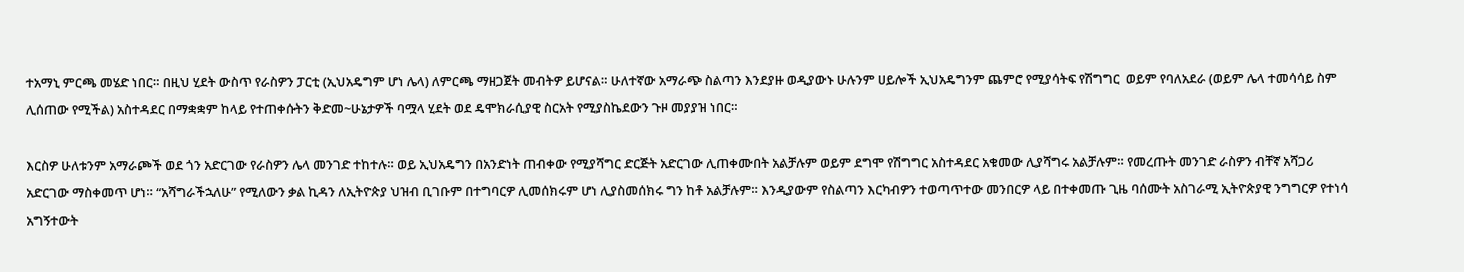ተአማኒ ምርጫ መሄድ ነበር። በዚህ ሂደት ውስጥ የራስዎን ፓርቲ (ኢህአዴግም ሆነ ሌላ) ለምርጫ ማዘጋጀት መብትዎ ይሆናል። ሁለተኛው አማራጭ ስልጣን እንደያዙ ወዲያውኑ ሁሉንም ሀይሎች ኢህአዴግንም ጨምሮ የሚያሳትፍ የሽግግር  ወይም የባለአደራ (ወይም ሌላ ተመሳሳይ ስም ሊሰጠው የሚችል) አስተዳደር በማቋቋም ከላይ የተጠቀሱትን ቅድመ~ሁኔታዎች ባሟላ ሂደት ወደ ዴሞክራሲያዊ ስርአት የሚያስኬደውን ጉዞ መያያዝ ነበር።

እርስዎ ሁለቱንም አማራጮች ወደ ጎን አድርገው የራስዎን ሌላ መንገድ ተከተሉ። ወይ ኢህአዴግን በአንድነት ጠብቀው የሚያሻግር ድርጅት አድርገው ሊጠቀሙበት አልቻሉም ወይም ደግሞ የሽግግር አስተዳደር አቁመው ሊያሻግሩ አልቻሉም። የመረጡት መንገድ ራስዎን ብቸኛ አሻጋሪ አድርገው ማስቀመጥ ሆነ። “አሻግራችኋለሁ” የሚለውን ቃል ኪዳን ለኢትዮጵያ ህዝብ ቢገቡም በተግባርዎ ሊመሰክሩም ሆነ ሊያስመሰክሩ ግን ከቶ አልቻሉም። እንዲያውም የስልጣን እርካብዎን ተወጣጥተው መንበርዎ ላይ በተቀመጡ ጊዜ ባሰሙት አስገራሚ ኢትዮጵያዊ ንግግርዎ የተነሳ አግኝተውት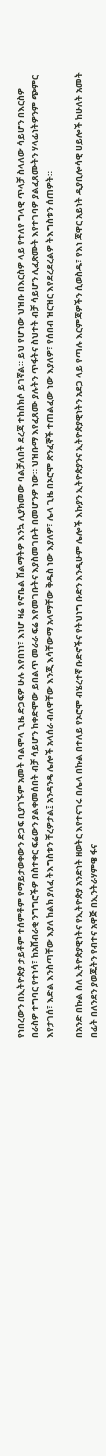የነበረውን በኢትዮጵያ ታይቶም ተሰምቶም የማይታወቀውን ድጋፍ ቢያገኙም አመት ባልሞላ ጊዜ ድጋፍዎ ሁሉ እየበነነ፣ እነሆ ዛሬ የኖቤል ሽልማትዎ እንኳ ሊያክመው ባልቻለበት ደረጃ ተከስክሶ ይገኛል። ይህ የሆነው ህዝቡ በእርስዎ ላይ የተለየ ግላዊ ጥላቻ ስላለው ሳይሆን በእርስዎ በራስዎ ተግባር የተነሳ፣ ከአሸብራቂ ንግግሮችዎ በስተቀር ፍሬውን ያልቀመሰበት ብቻ ሳይሆን ከቀድሞው ይበልጥ መራራ ፍሬ እየመገቡትና እያስመገቡት በመሆንዎ ነው። ህዝቡማ እየፈጸሙ ያሉትን ጥፋትና ስህተት ብቻ ሳይሆን ሊፈጽሙት እየተገባዎ ያልፈጸሙትን ሃላፊነትዎንም ጭምር እየታገሰ፣ እድል እንስጣቸው እያለ ከልክ ያለፈ ትእግስቱን ቸረዎታል፤ አንዳንዴ ሌሎች አላሰራ ብለዋቸው እንጂ እሳቸውማ አላማቸው ቅዱስ ነው እያለዎ፣ ሌላ ጊዜ በኦሮሞ ጽንፈኞች ተጠልፈው ነው እያለዎ፣ የሰበብ ዝርዝር እየደረደረልዎ ትእግስቱን ሰጠዎት።

በአንድ በኩል ስለ ኢትዮጵያዊነትና የኢትዮጵያ አንድነት ዘወትር እየተናገሩ በሌላ በኩል በተለይ የኦሮሞ ብሄረተኛ ቡድኖችና የትህነግ ቡድን እንዲሁም ሌሎች እኩያን ኢትዮጵያንና ኢትዮጵያዊነትን አደጋ ላይ የጣሉ እርምጃዎችን ሲወስዱ፣ የእነ ጃዋር አይነት ዲያቢሎሳዊ ሀይሎች ከሁለት አመት በፊት በለንደን ያወጁትን የብተና አዋጅ በኢንትራሃምዌ ፋና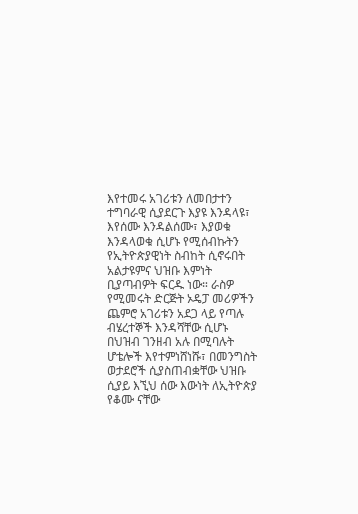እየተመሩ አገሪቱን ለመበታተን ተግባራዊ ሲያደርጉ እያዩ እንዳላዩ፣ እየሰሙ እንዳልሰሙ፣ እያወቁ እንዳላወቁ ሲሆኑ የሚሰብኩትን የኢትዮጵያዊነት ስብከት ሲኖሩበት አልታዩምና ህዝቡ እምነት ቢያጣብዎት ፍርዱ ነው። ራስዎ የሚመሩት ድርጅት ኦዴፓ መሪዎችን ጨምሮ አገሪቱን አደጋ ላይ የጣሉ ብሄረተኞች እንዳሻቸው ሲሆኑ በህዝብ ገንዘብ አሉ በሚባሉት ሆቴሎች እየተምነሸነሹ፣ በመንግስት ወታደሮች ሲያስጠብቋቸው ህዝቡ ሲያይ እኚህ ሰው እውነት ለኢትዮጵያ የቆሙ ናቸው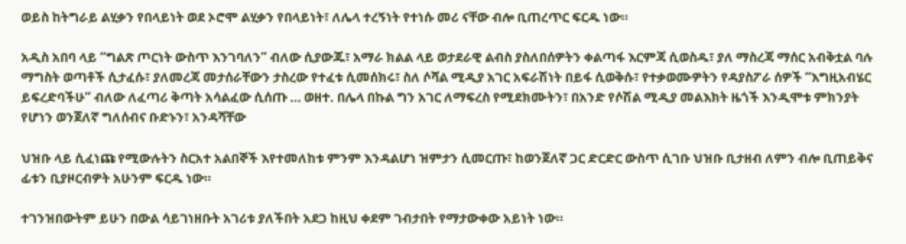ወይስ ከትግራይ ልሂቃን የበላይነት ወደ ኦሮሞ ልሂቃን የበላይነት፣ ለሌላ ተረኝነት የተነሱ መሪ ናቸው ብሎ ቢጠረጥር ፍርዱ ነው።

አዲስ አበባ ላይ “ግልጽ ጦርነት ውስጥ እንገባለን” ብለው ሲያውጁ፣ አማራ ክልል ላይ ወታደራዊ ልብስ ያስለበሰዎትን ቀልጣፋ እርምጃ ሲወስዱ፣ ያለ ማስረጃ ማሰር አብቅቷል ባሉ ማግስት ወጣቶች ሲታፈሱ፣ ያለመረጃ መታሰራቸውን ታስረው የተፈቱ ሲመሰክሩ፣ ስለ ሶሻል ሚዲያ አገር አፍራሽነት በይፋ ሲወቅሱ፣ የተቃወሙዎትን የዳያስፖራ ሰዎች “እግዚአብሄር ይፍረድባችሁ” ብለው ለፈጣሪ ቅጣት አሳልፈው ሲሰጡ … ወዘተ. በሌላ በኩል ግን አገር ለማፍረስ የሚደክሙትን፣ በአንድ የሶሽል ሚዲያ መልእክት ዜጎች እንዲሞቱ ምክንያት የሆነን ወንጀለኛ ግለሰብና ቡድኑን፣ አንዳሻቸው

ህዝቡ ላይ ሲፈነጩ የሚውሉትን ስርአተ አልበኞች እየተመለከቱ ምንም እንዳልሆነ ዝምታን ሲመርጡ፣ ከወንጀለኛ ጋር ድርድር ውስጥ ሲገቡ ህዝቡ ቢታዘብ ለምን ብሎ ቢጠይቅና ፊቱን ቢያዞርብዎት አሁንም ፍርዱ ነው።

ተገንዝበውትም ይሁን በውል ሳይገነዘቡት አገሪቱ ያለችበት አደጋ ከዚህ ቀደም ገብታበት የማታውቀው አይነት ነው።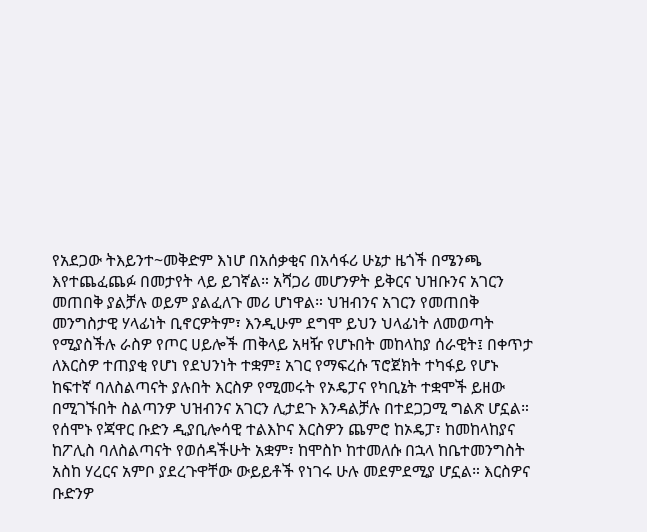የአደጋው ትእይንተ~መቅድም እነሆ በአሰቃቂና በአሳፋሪ ሁኔታ ዜጎች በሜንጫ እየተጨፈጨፉ በመታየት ላይ ይገኛል። አሻጋሪ መሆንዎት ይቅርና ህዝቡንና አገርን መጠበቅ ያልቻሉ ወይም ያልፈለጉ መሪ ሆነዋል። ህዝብንና አገርን የመጠበቅ መንግስታዊ ሃላፊነት ቢኖርዎትም፣ እንዲሁም ደግሞ ይህን ህላፊነት ለመወጣት የሚያስችሉ ራስዎ የጦር ሀይሎች ጠቅላይ አዛዥ የሆኑበት መከላከያ ሰራዊት፤ በቀጥታ ለእርስዎ ተጠያቂ የሆነ የደህንነት ተቋም፤ አገር የማፍረሱ ፕሮጀክት ተካፋይ የሆኑ ከፍተኛ ባለስልጣናት ያሉበት እርስዎ የሚመሩት የኦዴፓና የካቢኔት ተቋሞች ይዘው በሚገኙበት ስልጣንዎ ህዝብንና አገርን ሊታደጉ እንዳልቻሉ በተደጋጋሚ ግልጽ ሆኗል። የሰሞኑ የጃዋር ቡድን ዲያቢሎሳዊ ተልእኮና እርስዎን ጨምሮ ከኦዴፓ፣ ከመከላከያና ከፖሊስ ባለስልጣናት የወሰዳችሁት አቋም፣ ከሞስኮ ከተመለሱ በኋላ ከቤተመንግስት አስከ ሃረርና አምቦ ያደረጉዋቸው ውይይቶች የነገሩ ሁሉ መደምደሚያ ሆኗል። እርስዎና ቡድንዎ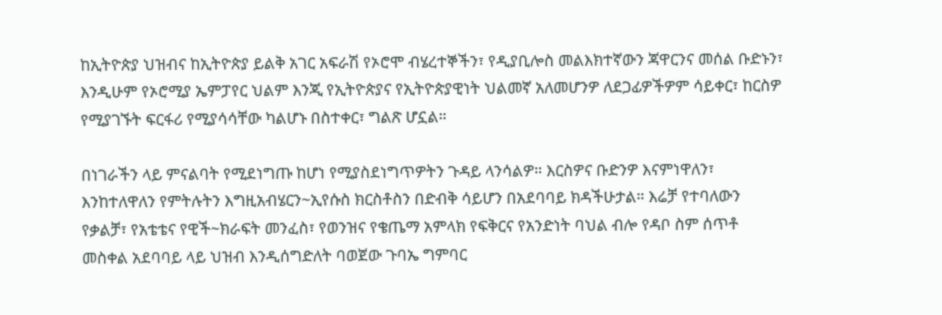ከኢትዮጵያ ህዝብና ከኢትዮጵያ ይልቅ አገር አፍራሽ የኦሮሞ ብሄረተኞችን፣ የዲያቢሎስ መልእክተኛውን ጃዋርንና መሰል ቡድኑን፣ እንዲሁም የኦሮሚያ ኤምፓየር ህልም እንጂ የኢትዮጵያና የኢትዮጵያዊነት ህልመኛ አለመሆንዎ ለደጋፊዎችዎም ሳይቀር፣ ከርስዎ የሚያገኙት ፍርፋሪ የሚያሳሳቸው ካልሆኑ በስተቀር፣ ግልጽ ሆኗል።

በነገራችን ላይ ምናልባት የሚደነግጡ ከሆነ የሚያስደነግጥዎትን ጉዳይ ላንሳልዎ። እርስዎና ቡድንዎ እናምነዋለን፣ እንከተለዋለን የምትሉትን እግዚአብሄርን~ኢየሱስ ክርስቶስን በድብቅ ሳይሆን በአደባባይ ክዳችሁታል። እሬቻ የተባለውን የቃልቻ፣ የአቴቴና የዊች~ክራፍት መንፈስ፣ የወንዝና የቄጤማ አምላክ የፍቅርና የአንድነት ባህል ብሎ የዳቦ ስም ሰጥቶ መስቀል አደባባይ ላይ ህዝብ እንዲሰግድለት ባወጀው ጉባኤ ግምባር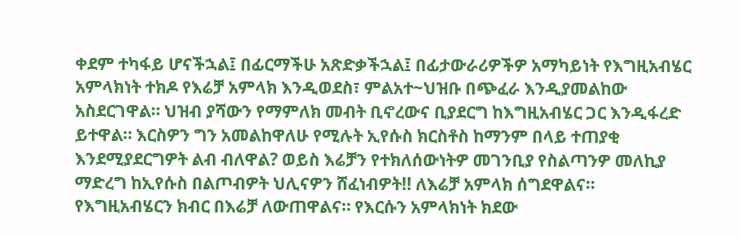ቀደም ተካፋይ ሆናችኋል፤ በፊርማችሁ አጽድቃችኋል፤ በፊታውራሪዎችዎ አማካይነት የእግዚአብሄር አምላክነት ተክዶ የእሬቻ አምላክ እንዲወደስ፣ ምልአተ~ህዝቡ በጭፈራ እንዲያመልከው አስደርገዋል። ህዝብ ያሻውን የማምለክ መብት ቢኖረውና ቢያደርግ ከእግዚአብሄር ጋር እንዲፋረድ ይተዋል። እርስዎን ግን አመልከዋለሁ የሚሉት ኢየሱስ ክርስቶስ ከማንም በላይ ተጠያቂ እንደሚያደርግዎት ልብ ብለዋል? ወይስ እሬቻን የተክለሰውነትዎ መገንቢያ የስልጣንዎ መለኪያ ማድረግ ከኢየሱስ በልጦብዎት ህሊናዎን ሸፈነብዎት!! ለእሬቻ አምላክ ሰግደዋልና። የእግዚአብሄርን ክብር በእሬቻ ለውጠዋልና። የእርሱን አምላክነት ክደው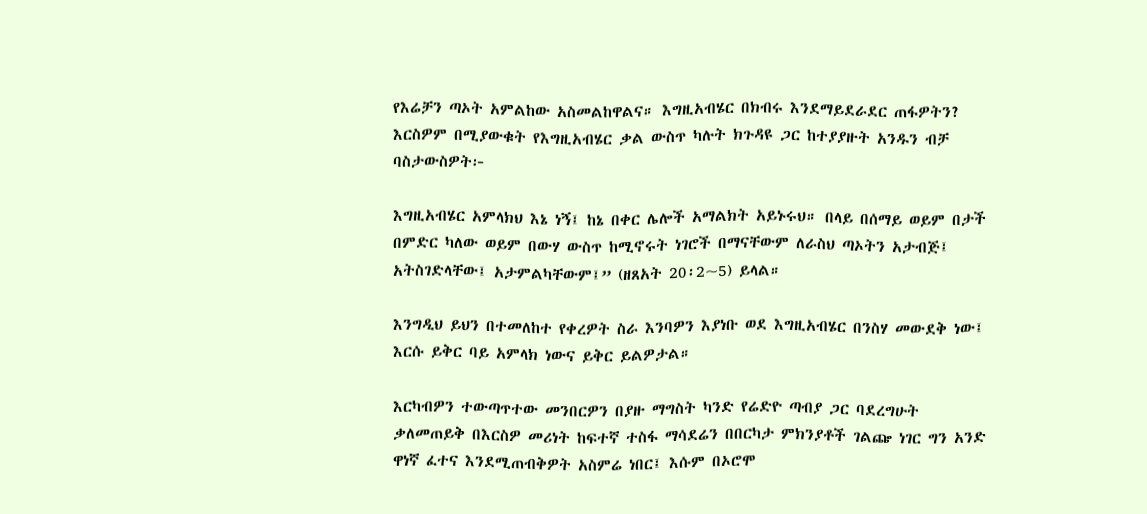የእሬቻን ጣኦት አምልከው አስመልከዋልና። እግዚአብሄር በክብሩ እንደማይደራደር ጠፋዎትን? እርስዎም በሚያውቁት የእግዚአብሄር ቃል ውስጥ ካሉት ክጉዳዩ ጋር ከተያያዙት አንዱን ብቻ ባስታውስዎት፦

እግዚአብሄር አምላክህ እኔ ነኝ፤ ከኔ በቀር ሌሎች አማልክት አይኑሩህ። በላይ በሰማይ ወይም በታች በምድር ካለው ወይም በውሃ ውስጥ ከሚኖሩት ነገሮች በማናቸውም ለራስህ ጣኦትን አታብጅ፤ አትስገድላቸው፤ አታምልካቸውም፤” (ዘጸአት 20፡2~5) ይላል።

እንግዲህ ይህን በተመለከተ የቀረዎት ስራ እንባዎን እያነቡ ወደ እግዚአብሄር በንስሃ መውደቅ ነው፤ እርሱ ይቅር ባይ አምላክ ነውና ይቅር ይልዎታል።

እርካብዎን ተውጣጥተው መንበርዎን በያዙ ማግስት ካንድ የሬድዮ ጣብያ ጋር ባደረግሁት ቃለመጠይቅ በእርስዎ መሪነት ከፍተኛ ተስፋ ማሳደሬን በበርካታ ምክንያቶች ገልጬ ነገር ግን አንድ ዋነኛ ፈተና እንደሚጠብቅዎት አስምሬ ነበር፤ እሱም በኦሮሞ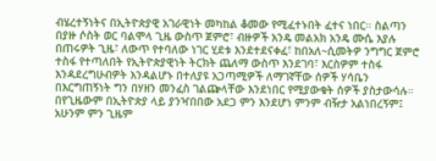ብሄረተኝነትና በኢትዮጵያዊ አገራዊነት መካከል ቆመው የሚፈተኑበት ፈተና ነበር። ስልጣን በያዙ ሶስት ወር ባልሞላ ጊዜ ውስጥ ጀምሮ፣ ብዙዎች አንዴ መልአክ አንዴ ሙሴ እያሉ በጠሩዎት ጊዜ፣ ለውጥ የተባለው ነገር ሂደቱ እንደተደናቀፈ፣ ከበአለ~ሲመትዎ ንግግር ጀምሮ ተስፋ የተጣለበት የኢትዮጵያዊነት ትርክት ጨለማ ውስጥ እንደገባ፣ እርስዎም ተስፋ እንዳደረግሁብዎት እንዳልሆኑ በተለያዩ አጋጣሚዎች ለማገኛቸው ሰዎች ሃሳቤን በእርግጠኝነት ግን በሃዘን መንፈስ ገልጬላቸው እንደነበር የሚያውቁት ሰዎች ያስታውሳሉ። በየጊዜውም በኢትዮጵያ ላይ ያንዣበበው አደጋ ምን እንደሆነ ምንም ብዥታ አልነበረኝም፤ አሁንም ምን ጊዜም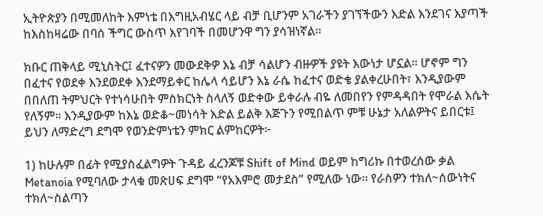ኢትዮጵያን በሚመለከት እምነቴ በእግዚአብሄር ላይ ብቻ ቢሆንም አገራችን ያገኘችውን እድል እንደገና እያጣች ከእስከዛሬው በባሰ ችግር ውስጥ እየገባች በመሆንዋ ግን ያሳዝነኛል።

ክቡር ጠቅላይ ሚኒስትር፤ ፈተናዎን መውደቅዎ እኔ ብቻ ሳልሆን ብዙዎች ያዩት እውነታ ሆኗል። ሆኖም ግን በፈተና የወደቀ እንደወደቀ እንደማይቀር ከሌላ ሳይሆን እኔ ራሴ ከፈተና ወድቄ ያልቀረሁበት፣ እንዲያውም በበለጠ ትምህርት የተነሳሁበት ምስክርነት ስላለኝ ወድቀው ይቀራሉ ብዬ ለመበየን የምዳዳበት የሞራል እሴት የለኝም። እንዲያውም ከእኔ ወድቆ~መነሳት እድል ይልቅ እጅጉን የሚበልጥ ምቹ ሁኔታ አለልዎትና ይበርቱ፤ ይህን ለማድረግ ደግሞ የወንድምነቴን ምክር ልምከርዎት፦

1) ከሁሉም በፊት የሚያስፈልግዎት ጉዳይ ፈረንጆቹ Shift of Mind ወይም ከግሪኩ በተወረሰው ቃል Metanoia የሚባለው ታላቁ መጽሀፍ ደግሞ “የአእምሮ መታደስ” የሚለው ነው። የራስዎን ተክለ~ሰውነትና ተክለ~ስልጣን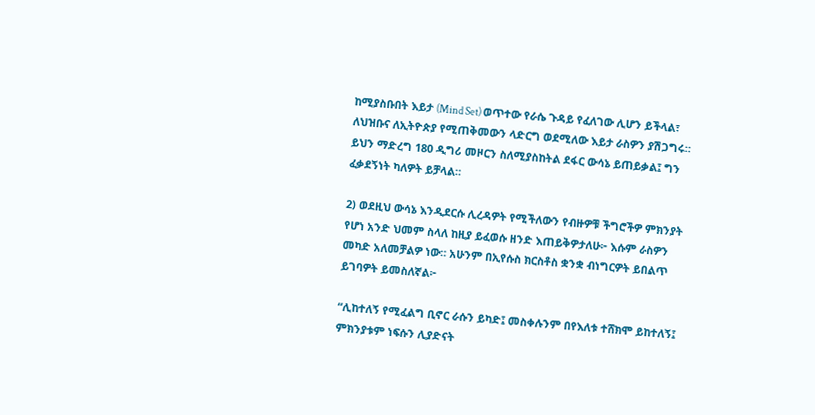ከሚያስቡበት እይታ (Mind Set) ወጥተው የራሴ ጉዳይ የፈለገው ሊሆን ይችላል፣ ለህዝቡና ለኢትዮጵያ የሚጠቅመውን ላድርግ ወደሚለው እይታ ራስዎን ያሽጋግሩ። ይህን ማድረግ 180 ዲግሪ መዞርን ስለሚያስከትል ደፋር ውሳኔ ይጠይቃል፤ ግን ፈቃደኝነት ካለዎት ይቻላል።

2) ወደዚህ ውሳኔ እንዲደርሱ ሊረዳዎት የሚችለውን የብዙዎቹ ችግሮችዎ ምክንያት የሆነ አንድ ህመም ስላለ ከዚያ ይፈወሱ ዘንድ እጠይቅዎታለሁ፦ እሱም ራስዎን መካድ አለመቻልዎ ነው። አሁንም በኢየሱስ ክርስቶስ ቋንቋ ብነግርዎት ይበልጥ ይገባዎት ይመስለኛል፦

“ሊከተለኝ የሚፈልግ ቢኖር ራሱን ይካድ፤ መስቀሉንም በየእለቱ ተሸክሞ ይከተለኝ፤ ምክንያቱም ነፍሱን ሊያድናት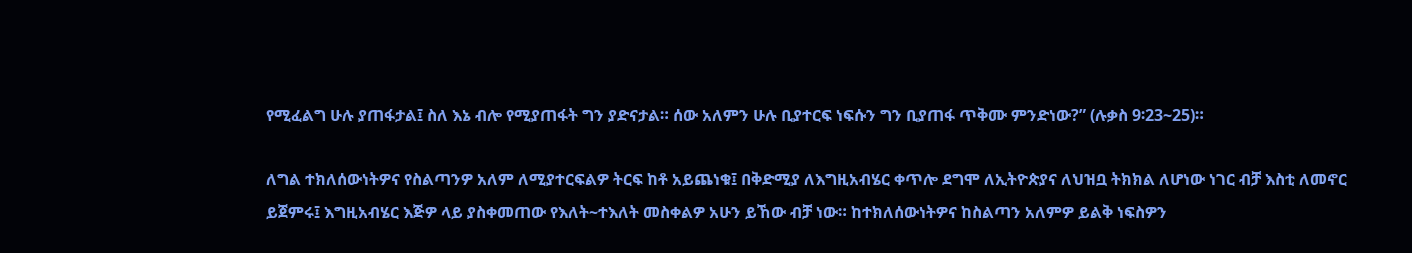የሚፈልግ ሁሉ ያጠፋታል፤ ስለ እኔ ብሎ የሚያጠፋት ግን ያድናታል። ሰው አለምን ሁሉ ቢያተርፍ ነፍሱን ግን ቢያጠፋ ጥቅሙ ምንድነው?” (ሉቃስ 9፡23~25)።

ለግል ተክለሰውነትዎና የስልጣንዎ አለም ለሚያተርፍልዎ ትርፍ ከቶ አይጨነቁ፤ በቅድሚያ ለእግዚአብሄር ቀጥሎ ደግሞ ለኢትዮጵያና ለህዝቧ ትክክል ለሆነው ነገር ብቻ እስቲ ለመኖር ይጀምሩ፤ እግዚአብሄር እጅዎ ላይ ያስቀመጠው የእለት~ተእለት መስቀልዎ አሁን ይኸው ብቻ ነው። ከተክለሰውነትዎና ከስልጣን አለምዎ ይልቅ ነፍስዎን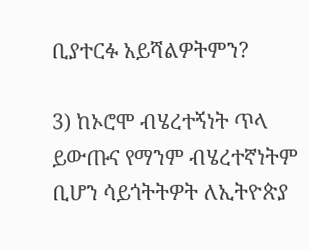ቢያተርፉ አይሻልዎትምን?

3) ከኦሮሞ ብሄረተኝነት ጥላ ይውጡና የማንም ብሄረተኛነትም ቢሆን ሳይጎትትዎት ለኢትዮጵያ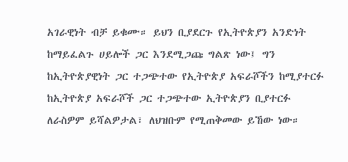አገራዊነት ብቻ ይቁሙ። ይህን ቢያደርጉ የኢትዮጵያን አንድነት ከማይፈልጉ ሀይሎች ጋር እንደሚጋጩ ግልጽ ነው፤ ግን ከኢትዮጵያዊነት ጋር ተጋጭተው የኢትዮጵያ አፍራሾችን ከሚያተርፉ ከኢትዮጵያ አፍራሾች ጋር ተጋጭተው ኢትዮጵያን ቢያተርፉ ለራስዎም ይሻልዎታል፣ ለህዝቡም የሚጠቅመው ይኸው ነው።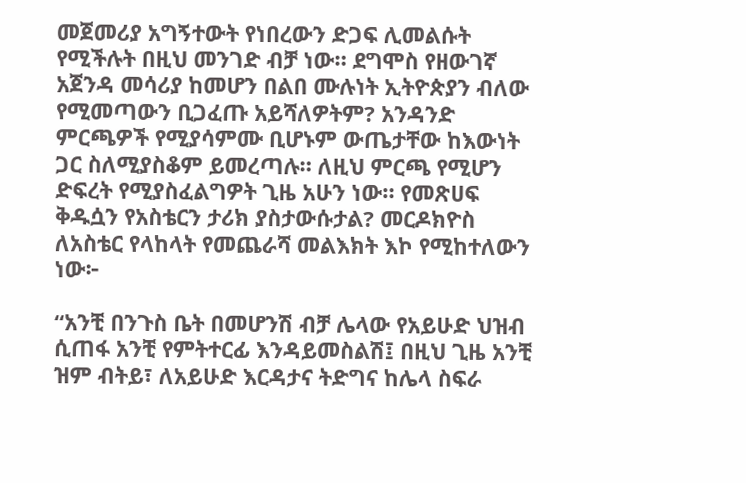መጀመሪያ አግኝተውት የነበረውን ድጋፍ ሊመልሱት የሚችሉት በዚህ መንገድ ብቻ ነው። ደግሞስ የዘውገኛ አጀንዳ መሳሪያ ከመሆን በልበ ሙሉነት ኢትዮጵያን ብለው የሚመጣውን ቢጋፈጡ አይሻለዎትም? አንዳንድ ምርጫዎች የሚያሳምሙ ቢሆኑም ውጤታቸው ከእውነት ጋር ስለሚያስቆም ይመረጣሉ። ለዚህ ምርጫ የሚሆን ድፍረት የሚያስፈልግዎት ጊዜ አሁን ነው። የመጽሀፍ ቅዱሷን የአስቴርን ታሪክ ያስታውሱታል? መርዶክዮስ ለአስቴር የላከላት የመጨራሻ መልእክት እኮ የሚከተለውን ነው፦

“አንቺ በንጉስ ቤት በመሆንሽ ብቻ ሌላው የአይሁድ ህዝብ ሲጠፋ አንቺ የምትተርፊ እንዳይመስልሽ፤ በዚህ ጊዜ አንቺ ዝም ብትይ፣ ለአይሁድ እርዳታና ትድግና ከሌላ ስፍራ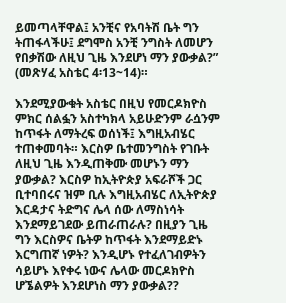ይመጣላቸዋል፤ አንቺና የአባትሽ ቤት ግን ትጠፋላችሁ፤ ደግሞስ አንቺ ንግስት ለመሆን የበቃሽው ለዚህ ጊዜ እንደሆነ ማን ያውቃል?” (መጽሃፈ አስቴር 4፡13~14)።

እንደሚያውቁት አስቴር በዚህ የመርዶክዮስ ምክር ሰልፏን አስተካክላ አይሁድንም ራሷንም ከጥፋት ለማትረፍ ወሰነች፤ እግዚአብሄር ተጠቀመባት። እርስዎ ቤተመንግስት የገቡት ለዚህ ጊዜ እንዲጠቅሙ መሆኑን ማን ያውቃል? እርስዎ ከኢትዮጵያ አፍራሾች ጋር ቢተባበሩና ዝም ቢሉ እግዚአብሄር ለኢትዮጵያ እርዳታና ትድግና ሌላ ሰው ለማስነሳት እንደማይገደው ይጠራጠራሉ? በዚያን ጊዜ ግን እርስዎና ቤትዎ ከጥፋት እንደማይድኑ እርግጠኛ ነዎት? እንዲሆኑ የተፈለገብዎትን ሳይሆኑ እየቀሩ ነውና ሌላው መርዶክዮስ ሆኜልዎት እንደሆነስ ማን ያውቃል??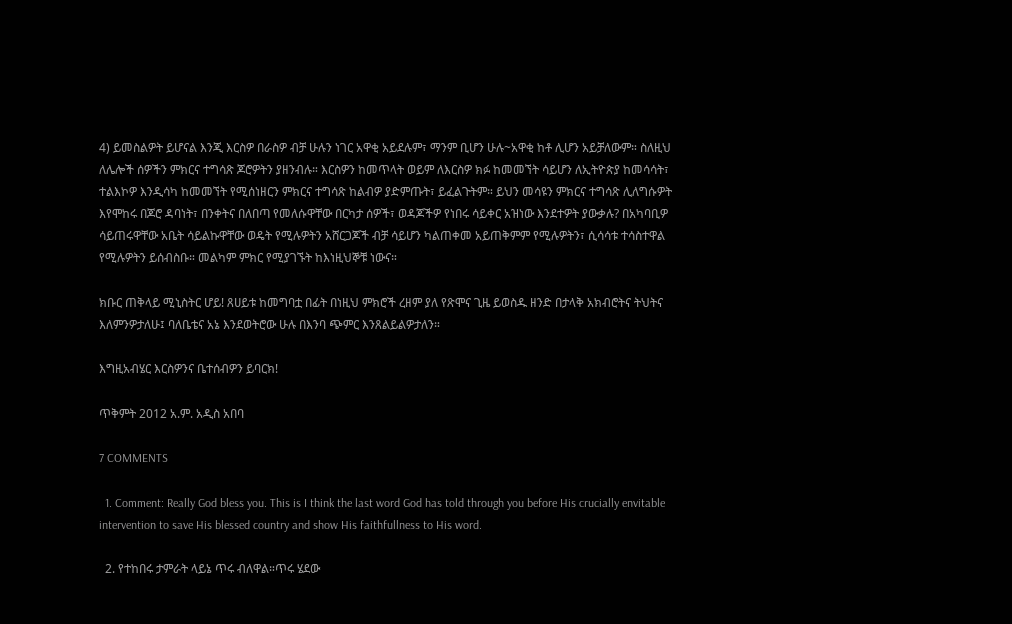4) ይመስልዎት ይሆናል እንጂ እርስዎ በራስዎ ብቻ ሁሉን ነገር አዋቂ አይደሉም፣ ማንም ቢሆን ሁሉ~አዋቂ ከቶ ሊሆን አይቻለውም። ስለዚህ ለሌሎች ሰዎችን ምክርና ተግሳጽ ጆሮዎትን ያዘንብሉ። እርስዎን ከመጥላት ወይም ለእርስዎ ክፉ ከመመኘት ሳይሆን ለኢትዮጵያ ከመሳሳት፣ ተልእኮዎ እንዲሳካ ከመመኘት የሚሰነዘርን ምክርና ተግሳጽ ከልብዎ ያድምጡት፣ ይፈልጉትም። ይህን መሳዩን ምክርና ተግሳጽ ሊለግሱዎት እየሞከሩ በጆሮ ዳባነት፣ በንቀትና በለበጣ የመለሱዋቸው በርካታ ሰዎች፣ ወዳጆችዎ የነበሩ ሳይቀር አዝነው እንደተዎት ያውቃሉ? በአካባቢዎ ሳይጠሩዋቸው አቤት ሳይልኩዋቸው ወዴት የሚሉዎትን አሸርጋጆች ብቻ ሳይሆን ካልጠቀመ አይጠቅምም የሚሉዎትን፣ ሲሳሳቱ ተሳስተዋል የሚሉዎትን ይሰብስቡ። መልካም ምክር የሚያገኙት ከእነዚህኞቹ ነውና።

ክቡር ጠቅላይ ሚኒስትር ሆይ! ጸሀይቱ ከመግባቷ በፊት በነዚህ ምክሮች ረዘም ያለ የጽሞና ጊዜ ይወስዱ ዘንድ በታላቅ አክብሮትና ትህትና እለምንዎታለሁ፤ ባለቤቴና አኔ እንደወትሮው ሁሉ በእንባ ጭምር እንጸልይልዎታለን።

እግዚአብሄር እርስዎንና ቤተሰብዎን ይባርክ!

ጥቅምት 2012 አ.ም. አዲስ አበባ

7 COMMENTS

  1. Comment: Really God bless you. This is I think the last word God has told through you before His crucially envitable intervention to save His blessed country and show His faithfullness to His word.

  2. የተከበሩ ታምራት ላይኔ ጥሩ ብለዋል።ጥሩ ሄደው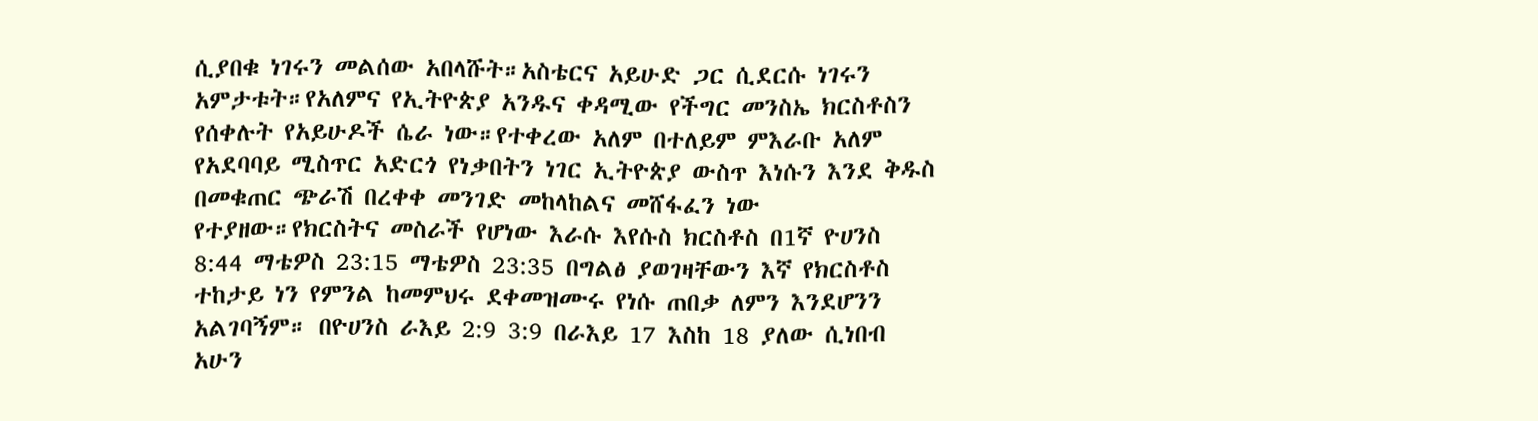ሲያበቁ ነገሩን መልሰው አበላሹት።አስቴርና አይሁድ ጋር ሲደርሱ ነገሩን አምታቱት።የአለምና የኢትዮጵያ አንዱና ቀዳሚው የችግር መንስኤ ክርስቶስን የሰቀሉት የአይሁዶች ሴራ ነው።የተቀረው አለም በተለይም ምእራቡ አለም የአደባባይ ሚስጥር አድርጎ የነቃበትን ነገር ኢትዮጵያ ውስጥ እነሱን እንደ ቅዱስ በመቁጠር ጭራሽ በረቀቀ መንገድ መከላከልና መሸፋፈን ነው የተያዘው።የክርስትና መስራች የሆነው እራሱ እየሱስ ክርስቶስ በ1ኛ ዮሀንስ 8:44 ማቴዎስ 23:15 ማቴዎስ 23:35 በግልፅ ያወገዛቸውን እኛ የክርስቶስ ተከታይ ነን የምንል ከመምህሩ ደቀመዝሙሩ የነሱ ጠበቃ ለምን እንደሆንን አልገባኝም። በዮሀንስ ራእይ 2:9 3:9 በራእይ 17 እስከ 18 ያለው ሲነበብ አሁን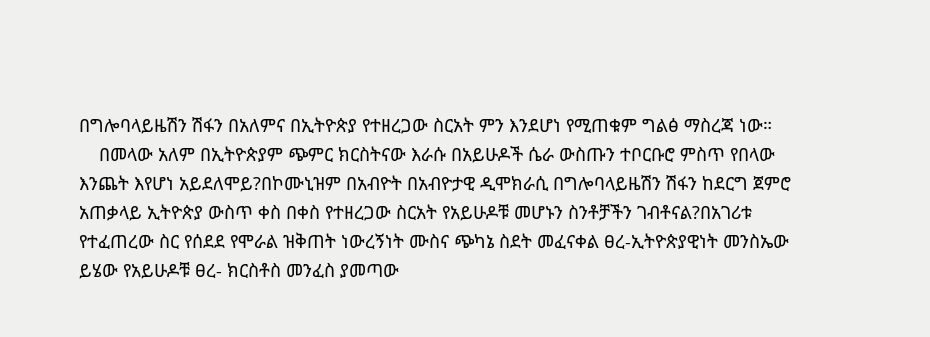በግሎባላይዜሽን ሽፋን በአለምና በኢትዮጵያ የተዘረጋው ስርአት ምን እንደሆነ የሚጠቁም ግልፅ ማስረጃ ነው።
    በመላው አለም በኢትዮጵያም ጭምር ክርስትናው እራሱ በአይሁዶች ሴራ ውስጡን ተቦርቡሮ ምስጥ የበላው እንጨት እየሆነ አይደለሞይ?በኮሙኒዝም በአብዮት በአብዮታዊ ዲሞክራሲ በግሎባላይዜሽን ሽፋን ከደርግ ጀምሮ አጠቃላይ ኢትዮጵያ ውስጥ ቀስ በቀስ የተዘረጋው ስርአት የአይሁዶቹ መሆኑን ስንቶቻችን ገብቶናል?በአገሪቱ የተፈጠረው ስር የሰደደ የሞራል ዝቅጠት ነውረኝነት ሙስና ጭካኔ ስደት መፈናቀል ፀረ-ኢትዮጵያዊነት መንስኤው ይሄው የአይሁዶቹ ፀረ- ክርስቶስ መንፈስ ያመጣው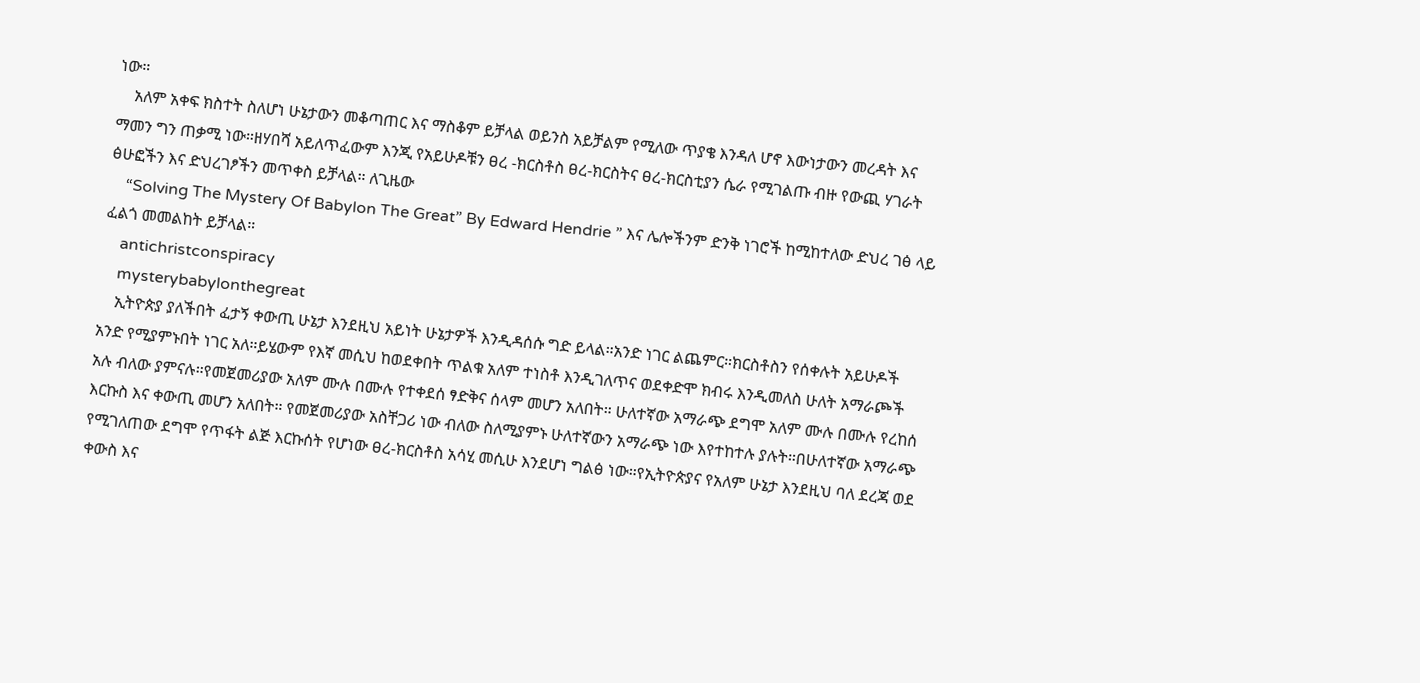ነው።
    አለም አቀፍ ክስተት ስለሆነ ሁኔታውን መቆጣጠር እና ማስቆም ይቻላል ወይንስ አይቻልም የሚለው ጥያቄ እንዳለ ሆኖ እውነታውን መረዳት እና ማመን ግን ጠቃሚ ነው።ዘሃበሻ አይለጥፈውም እንጂ የአይሁዶቹን ፀረ -ክርስቶስ ፀረ-ክርስትና ፀረ-ክርስቲያን ሴራ የሚገልጡ ብዙ የውጪ ሃገራት ፅሁፎችን እና ድህረገፆችን መጥቀስ ይቻላል። ለጊዜው
    “Solving The Mystery Of Babylon The Great” By Edward Hendrie ” እና ሌሎችንም ድንቅ ነገሮች ከሚከተለው ድህረ ገፅ ላይ ፈልጎ መመልከት ይቻላል።
    antichristconspiracy
    mysterybabylonthegreat
    ኢትዮጵያ ያለችበት ፈታኝ ቀውጢ ሁኔታ እንደዚህ አይነት ሁኔታዎች እንዲዳሰሱ ግድ ይላል።አንድ ነገር ልጨምር።ክርስቶስን የሰቀሉት አይሁዶች አንድ የሚያምኑበት ነገር አለ።ይሄውም የእኛ መሲህ ከወደቀበት ጥልቁ አለም ተነስቶ እንዲገለጥና ወደቀድሞ ክብሩ እንዲመለስ ሁለት አማራጮች አሉ ብለው ያምናሉ።የመጀመሪያው አለም ሙሉ በሙሉ የተቀደሰ ፃድቅና ሰላም መሆን አለበት። ሁለተኛው አማራጭ ደግሞ አለም ሙሉ በሙሉ የረከሰ እርኩስ እና ቀውጢ መሆን አለበት። የመጀመሪያው አስቸጋሪ ነው ብለው ስለሚያምኑ ሁለተኛውን አማራጭ ነው እየተከተሉ ያሉት።በሁለተኛው አማራጭ የሚገለጠው ደግሞ የጥፋት ልጅ እርኩሰት የሆነው ፀረ-ክርስቶስ አሳሂ መሲሁ እንደሆነ ግልፅ ነው።የኢትዮጵያና የአለም ሁኔታ እንደዚህ ባለ ደረጃ ወደ ቀውስ እና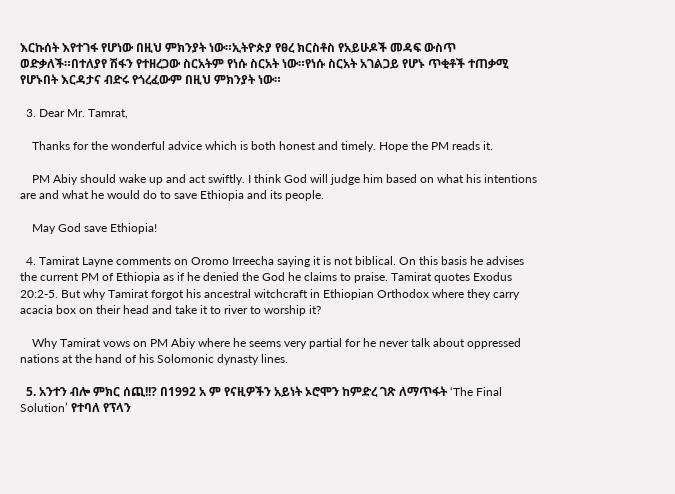እርኩሰት እየተገፋ የሆነው በዚህ ምክንያት ነው።ኢትዮጵያ የፀረ ክርስቶስ የአይሁዶች መዳፍ ውስጥ ወድቃለች።በተለያየ ሽፋን የተዘረጋው ስርአትም የነሱ ስርአት ነው።የነሱ ስርአት አገልጋይ የሆኑ ጥቂቶች ተጠቃሚ የሆኑበት እርዳታና ብድሩ የጎረፈውም በዚህ ምክንያት ነው።

  3. Dear Mr. Tamrat,

    Thanks for the wonderful advice which is both honest and timely. Hope the PM reads it.

    PM Abiy should wake up and act swiftly. I think God will judge him based on what his intentions are and what he would do to save Ethiopia and its people.

    May God save Ethiopia!

  4. Tamirat Layne comments on Oromo Irreecha saying it is not biblical. On this basis he advises the current PM of Ethiopia as if he denied the God he claims to praise. Tamirat quotes Exodus 20:2-5. But why Tamirat forgot his ancestral witchcraft in Ethiopian Orthodox where they carry acacia box on their head and take it to river to worship it?

    Why Tamirat vows on PM Abiy where he seems very partial for he never talk about oppressed nations at the hand of his Solomonic dynasty lines.

  5. አንተን ብሎ ምክር ሰጪ!!? በ1992 አ ም የናዚዎችን አይነት ኦሮሞን ከምድረ ገጽ ለማጥፋት ‘The Final Solution’ የተባለ የፕላን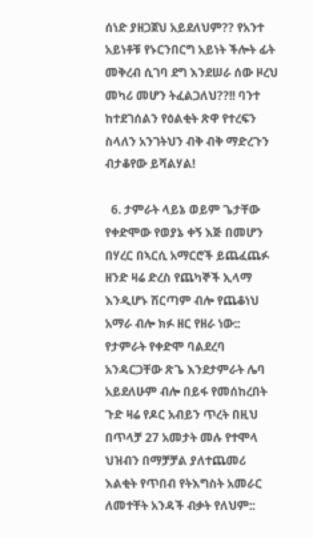ሰነድ ያዘጋጀህ አይደለህም?? የአንተ አይነቶቹ የኑርንበርግ አይነት ችሎት ፊት መቅረብ ሲገባ ደግ እንደሠራ ሰው ዞረህ መካሪ መሆን ትፈልጋለህ??!! ባንተ ከተደገሰልን የዕልቂት ጽዋ የተረፍን ስላለን አንገትህን ብቅ ብቅ ማድረጉን ብታቆየው ይሻልሃል!

  6. ታምራት ላይኔ ወይም ጌታቸው የቀድሞው የወያኔ ቀኝ እጅ በመሆን በሃረር በኣርሲ አማርሮች ይጨፈጨፉ ዘንድ ዛሬ ድረስ የጨካኞች ኢላማ እንዲሆኑ ሽርጣም ብሎ የጨቆነህ አማራ ብሎ ክፉ ዘር የዘራ ነው:: የታምራት የቀድሞ ባልደረባ አንዳርጋቸው ጽጌ እንደታምራት ሌባ አይደለሁም ብሎ በይፋ የመሰከረበት ጉድ ዛሬ የዶር አብይን ጥረት በዚህ በጥላቻ 27 አመታት መሉ የተሞላ ህዝብን በማቻቻል ያለተጨመሪ እልቂት የጥበብ የትእግስት አመራር ለመተቸት አንዳች ብቃት የለህም::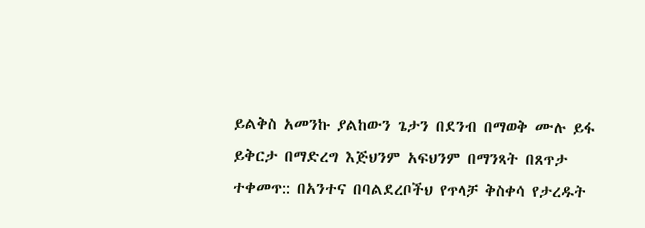ይልቅስ አመንኩ ያልከውን ጌታን በደንብ በማወቅ ሙሉ ይፋ ይቅርታ በማድረግ እጅህንም አፍህንም በማንጻት በጸጥታ ተቀመጥ:: በአንተና በባልደረቦችህ የጥላቻ ቅስቀሳ የታረዱት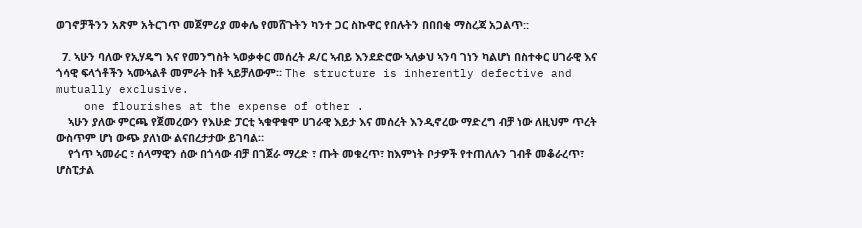ወገኖቻችንን አጽም አትርገጥ መጀምሪያ መቀሌ የመሸጉትን ካንተ ጋር ስኩዋር የበሉትን በበበቂ ማስረጃ አጋልጥ::

  7. ኣሁን ባለው የኢሃዴግ እና የመንግስት ኣወቃቀር መሰረት ዶ/ር ኣብይ እንደድሮው ኣለቃህ ኣንባ ገነን ካልሆነ በስተቀር ሀገራዊ እና ጎሳዊ ፍላጎቶችን ኣሙኣልቶ መምራት ከቶ ኣይቻለውም። The structure is inherently defective and mutually exclusive.
    one flourishes at the expense of other .
    ኣሁን ያለው ምርጫ የጀመረውን የእሁድ ፓርቲ ኣቁዋቁሞ ሀገራዊ እይታ እና መሰረት እንዲኖረው ማድረግ ብቻ ነው ለዚህም ጥረት ውስጥም ሆነ ውጭ ያለነው ልናበረታታው ይገባል።
    የጎጥ ኣመራር ፣ ሰላማዊን ሰው በጎሳው ብቻ በገጀራ ማረድ ፣ ጡት መቁረጥ፣ ከእምነት ቦታዎች የተጠለሉን ገብቶ መቆራረጥ፣ ሆስፒታል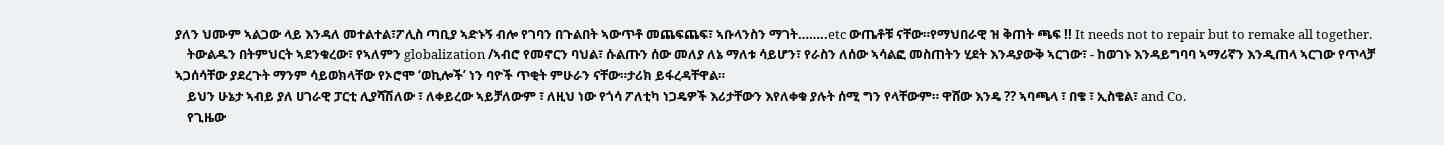ያለን ህሙም ኣልጋው ላይ እንዳለ መተልተል፣ፖሊስ ጣቢያ ኣድኑኝ ብሎ የገባን በጉልበት ኣውጥቶ መጨፍጨፍ፣ ኣቡላንስን ማገት……..etc ውጤቶቹ ናቸው።የማህበራዊ ዝ ቅጠት ጫፍ !! It needs not to repair but to remake all together.
    ትውልዱን በትምህርት ኣደንቁረው፣ የኣለምን globalization /ኣብሮ የመኖርን ባህል፣ ሱልጡን ሰው መለያ ለኔ ማለቱ ሳይሆን፣ የራስን ለሰው ኣሳልፎ መስጠትን ሂደት እንዳያውቅ ኣርገው፣ - ከወገኑ እንዳይግባባ ኣማሪኛን እንዲጠላ ኣርገው የጥላቻ ኣጋሰሳቸው ያደረጉት ማንም ሳይወክላቸው የኦሮሞ ‘ወኪሎች’ ነን ባዮች ጥቂት ምሁራን ናቸው።ታሪክ ይፋረዳቸዋል።
    ይህን ሁኔታ ኣብይ ያለ ሀገራዊ ፓርቲ ሊያሻሽለው ፣ ለቀይረው ኣይቻለውም ፣ ለዚህ ነው የጎሳ ፖለቲካ ነጋዴዎች እሪታቸውን እየለቀቁ ያሉት ሰሚ ግን የላቸውም። ዋሸው እንዴ ?? ኣባጫላ ፣ በቄ ፣ ኢስቄል፣ and Co.
    የጊዜው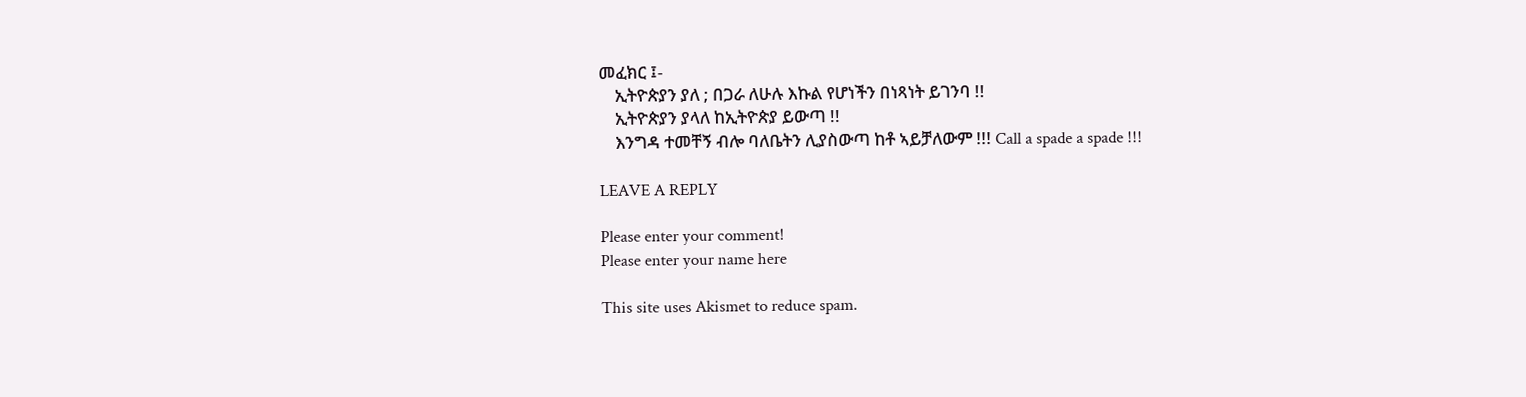መፈክር ፤-
    ኢትዮጵያን ያለ ; በጋራ ለሁሉ እኩል የሆነችን በነጻነት ይገንባ !!
    ኢትዮጵያን ያላለ ከኢትዮጵያ ይውጣ !!
    እንግዳ ተመቸኝ ብሎ ባለቤትን ሊያስውጣ ከቶ ኣይቻለውም !!! Call a spade a spade !!!

LEAVE A REPLY

Please enter your comment!
Please enter your name here

This site uses Akismet to reduce spam.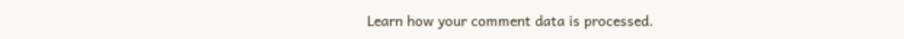Learn how your comment data is processed.